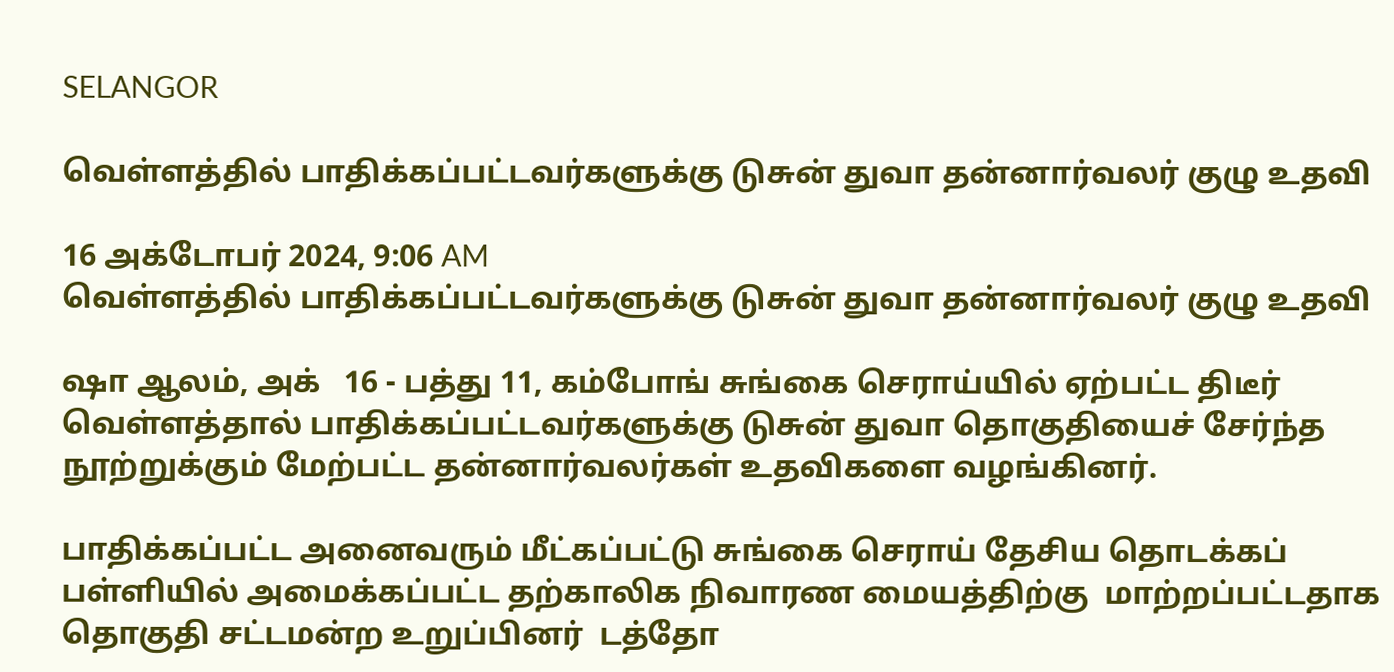SELANGOR

வெள்ளத்தில் பாதிக்கப்பட்டவர்களுக்கு டுசுன் துவா தன்னார்வலர் குழு உதவி

16 அக்டோபர் 2024, 9:06 AM
வெள்ளத்தில் பாதிக்கப்பட்டவர்களுக்கு டுசுன் துவா தன்னார்வலர் குழு உதவி

ஷா ஆலம், அக்   16 - பத்து 11, கம்போங் சுங்கை செராய்யில் ஏற்பட்ட திடீர் வெள்ளத்தால் பாதிக்கப்பட்டவர்களுக்கு டுசுன் துவா தொகுதியைச் சேர்ந்த  நூற்றுக்கும் மேற்பட்ட தன்னார்வலர்கள் உதவிகளை வழங்கினர்.

பாதிக்கப்பட்ட அனைவரும் மீட்கப்பட்டு சுங்கை செராய் தேசிய தொடக்கப் பள்ளியில் அமைக்கப்பட்ட தற்காலிக நிவாரண மையத்திற்கு  மாற்றப்பட்டதாக தொகுதி சட்டமன்ற உறுப்பினர்  டத்தோ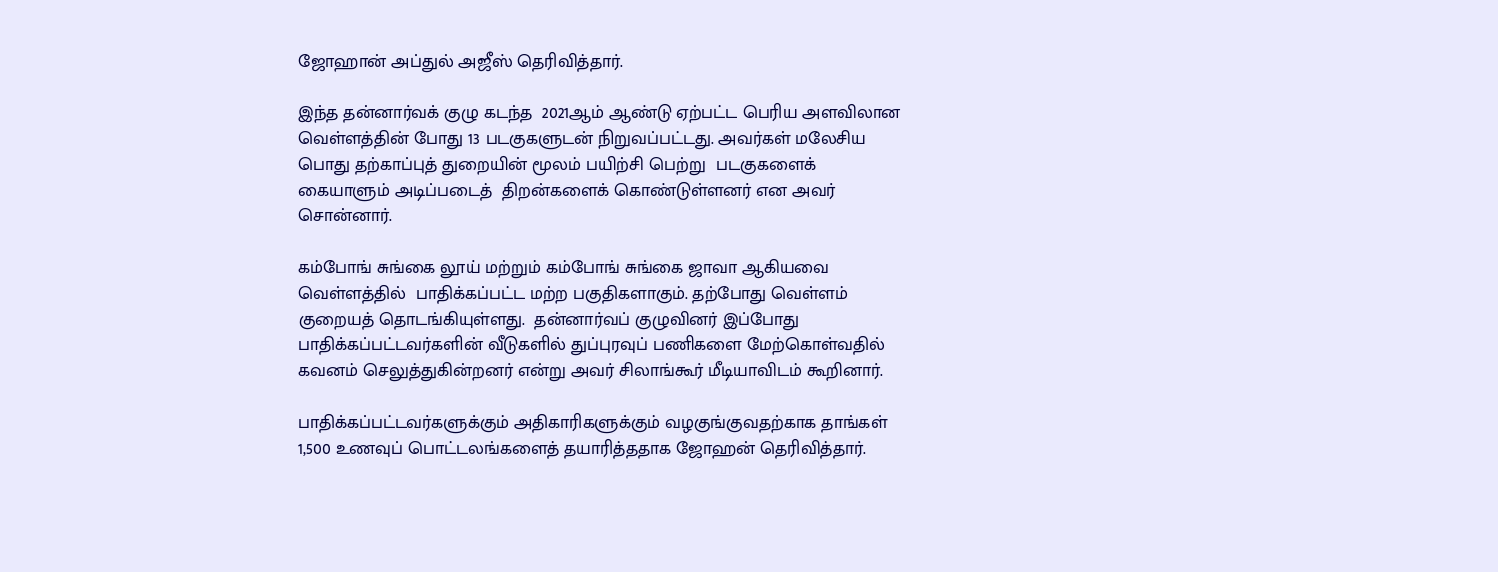ஜோஹான் அப்துல் அஜீஸ் தெரிவித்தார்.

இந்த தன்னார்வக் குழு கடந்த  2021ஆம் ஆண்டு ஏற்பட்ட பெரிய அளவிலான வெள்ளத்தின் போது 13 படகுகளுடன் நிறுவப்பட்டது. அவர்கள் மலேசிய பொது தற்காப்புத் துறையின் மூலம் பயிற்சி பெற்று  படகுகளைக்  கையாளும் அடிப்படைத்  திறன்களைக் கொண்டுள்ளனர் என அவர் சொன்னார்.

கம்போங் சுங்கை லூய் மற்றும் கம்போங் சுங்கை ஜாவா ஆகியவை வெள்ளத்தில்  பாதிக்கப்பட்ட மற்ற பகுதிகளாகும். தற்போது வெள்ளம் குறையத் தொடங்கியுள்ளது.  தன்னார்வப் குழுவினர் இப்போது பாதிக்கப்பட்டவர்களின் வீடுகளில் துப்புரவுப் பணிகளை மேற்கொள்வதில்  கவனம் செலுத்துகின்றனர் என்று அவர் சிலாங்கூர் மீடியாவிடம் கூறினார்.

பாதிக்கப்பட்டவர்களுக்கும் அதிகாரிகளுக்கும் வழகுங்குவதற்காக தாங்கள் 1,500 உணவுப் பொட்டலங்களைத் தயாரித்ததாக ஜோஹன் தெரிவித்தார்.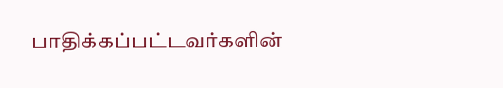பாதிக்கப்பட்டவர்களின்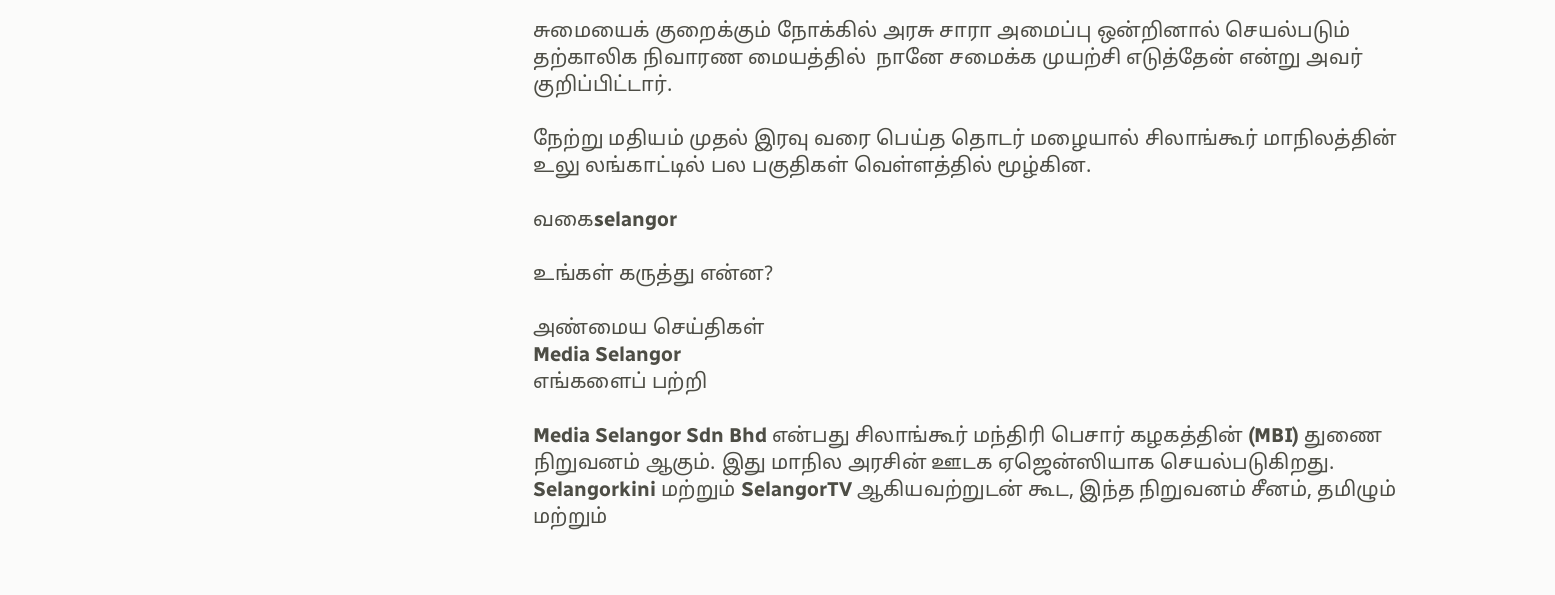சுமையைக் குறைக்கும் நோக்கில் அரசு சாரா அமைப்பு ஒன்றினால் செயல்படும் தற்காலிக நிவாரண மையத்தில்  நானே சமைக்க முயற்சி எடுத்தேன் என்று அவர் குறிப்பிட்டார்.

நேற்று மதியம் முதல் இரவு வரை பெய்த தொடர் மழையால் சிலாங்கூர் மாநிலத்தின் உலு லங்காட்டில் பல பகுதிகள் வெள்ளத்தில் மூழ்கின.

வகைselangor

உங்கள் கருத்து என்ன?

அண்மைய செய்திகள்
Media Selangor
எங்களைப் பற்றி

Media Selangor Sdn Bhd என்பது சிலாங்கூர் மந்திரி பெசார் கழகத்தின் (MBI) துணை நிறுவனம் ஆகும். இது மாநில அரசின் ஊடக ஏஜென்ஸியாக செயல்படுகிறது. Selangorkini மற்றும் SelangorTV ஆகியவற்றுடன் கூட, இந்த நிறுவனம் சீனம், தமிழும் மற்றும்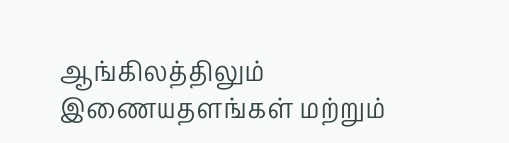ஆங்கிலத்திலும் இணையதளங்கள் மற்றும்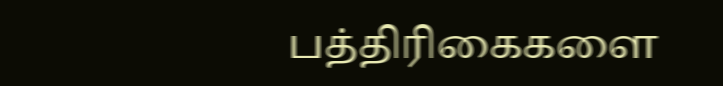பத்திரிகைகளை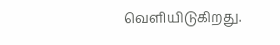வெளியிடுகிறது.